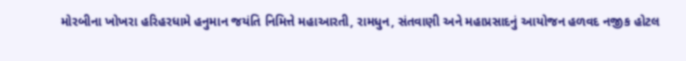મોરબીના ખોખરા હરિહરધામે હનુમાન જયંતિ નિમિત્તે મહાઆરતી, રામધુન, સંતવાણી અને મહાપ્રસાદનું આયોજન હળવદ નજીક હોટલ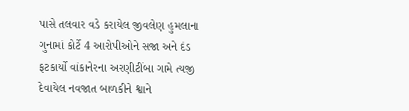પાસે તલવાર વડે કરાયેલ જીવલેણ હુમલાના ગુનામાં કોર્ટે 4 આરોપીઓને સજા અને દંડ ફટકાર્યો વાંકાનેરના અરણીટીંબા ગામે ત્યજી દેવાયેલ નવજાત બાળકીને શ્વાને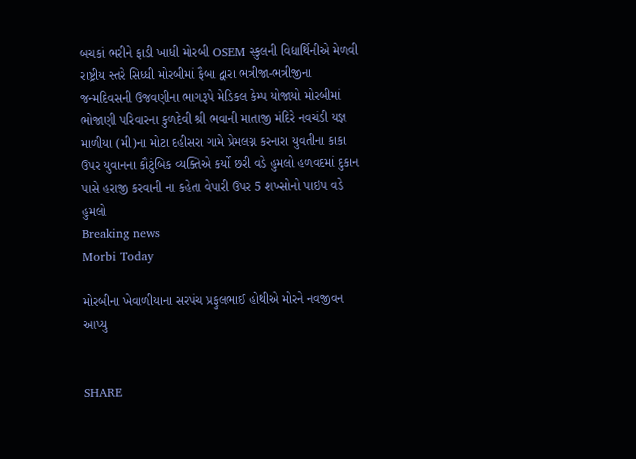બચકાં ભરીને ફાડી ખાધી મોરબી OSEM સ્કુલની વિદ્યાર્થિનીએ મેળવી રાષ્ટ્રીય સ્તરે સિધ્ધી મોરબીમાં ફૈબા દ્વારા ભત્રીજા-ભત્રીજીના જન્મદિવસની ઉજવણીના ભાગરૂપે મેડિકલ કેમ્પ યોજાયો મોરબીમાં ભોજાણી પરિવારના કુળદેવી શ્રી ભવાની માતાજી મંદિરે નવચંડી યજ્ઞ માળીયા (મી)ના મોટા દહીસરા ગામે પ્રેમલગ્ન કરનારા યુવતીના કાકા ઉપર યુવાનના કૌટુંબિક વ્યક્તિએ કર્યો છરી વડે હુમલો હળવદમાં દુકાન પાસે હરાજી કરવાની ના કહેતા વેપારી ઉપર 5 શખ્સોનો પાઇપ વડે હુમલો
Breaking news
Morbi Today

મોરબીના ખેવાળીયાના સરપંચ પ્રફુલભાઈ હોથીએ મોરને નવજીવન આપ્યુ


SHARE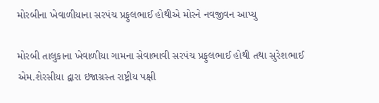મોરબીના ખેવાળીયાના સરપંચ પ્રફુલભાઈ હોથીએ મોરને નવજીવન આપ્યુ

મોરબી તાલુકાના ખેવાળીયા ગામના સેવાભાવી સરપંચ પ્રફુલભાઈ હોથી તથા સુરેશભાઈ એમ.શેરસીયા દ્વારા ઇજાગ્રસ્ત રાષ્ટ્રીય પક્ષી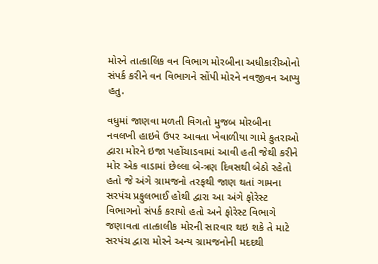મોરને તાત્કાલિક વન વિભાગ મોરબીના અધીકારીઓનો સંપર્ક કરીને વન વિભાગને સોંપી મોરને નવજીવન આપ્યુ હતુ.

વધુમાં જાણવા મળતી વિગતો મુજબ મોરબીના નવલખી હાઇવે ઉપર આવતા ખેવાળીયા ગામે કુતરાઓ દ્વારા મોરને ઇજા પહોંચાડવામાં આવી હતી જેથી કરીને મોર એક વાડામાં છેલ્લા બે-ત્રણ દિવસથી બેઠો રહેતો હતો જે અંગે ગ્રામજનો તરફથી જાણ થતાં ગામના સરપંચ પ્રફુલભાઈ હોથી દ્વારા આ અંગે ફોરેસ્ટ વિભાગનો સંપર્ક કરાયો હતો અને ફોરેસ્ટ વિભાગે જણાવતા તાત્કાલીક મોરની સારવાર થઇ શકે તે માટે સરપંચ દ્વારા મોરને અન્ય ગ્રામજનોની મદદથી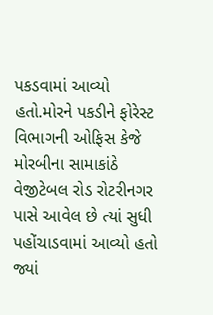પકડવામાં આવ્યો હતો.મોરને પકડીને ફોરેસ્ટ વિભાગની ઓફિસ કેજે મોરબીના સામાકાંઠે વેજીટેબલ રોડ રોટરીનગર પાસે આવેલ છે ત્યાં સુધી પહોંચાડવામાં આવ્યો હતો જ્યાં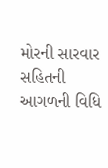મોરની સારવાર સહિતની આગળની વિધિ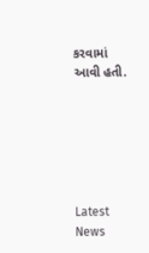કરવામાં આવી હતી.






Latest News